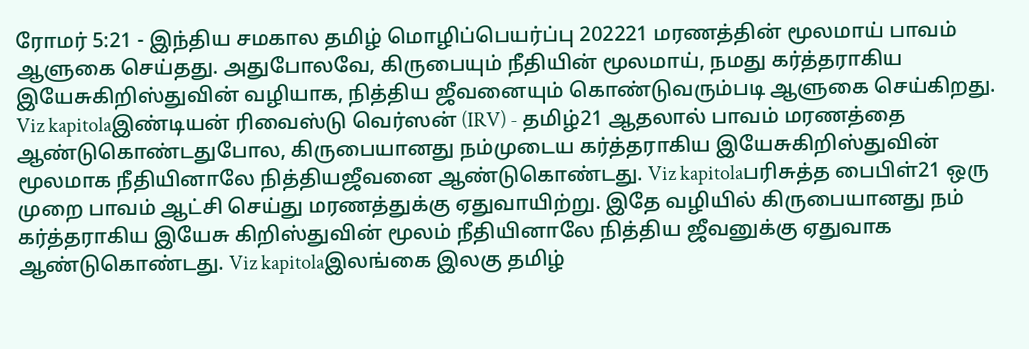ரோமர் 5:21 - இந்திய சமகால தமிழ் மொழிப்பெயர்ப்பு 202221 மரணத்தின் மூலமாய் பாவம் ஆளுகை செய்தது. அதுபோலவே, கிருபையும் நீதியின் மூலமாய், நமது கர்த்தராகிய இயேசுகிறிஸ்துவின் வழியாக, நித்திய ஜீவனையும் கொண்டுவரும்படி ஆளுகை செய்கிறது. Viz kapitolaஇண்டியன் ரிவைஸ்டு வெர்ஸன் (IRV) - தமிழ்21 ஆதலால் பாவம் மரணத்தை ஆண்டுகொண்டதுபோல, கிருபையானது நம்முடைய கர்த்தராகிய இயேசுகிறிஸ்துவின் மூலமாக நீதியினாலே நித்தியஜீவனை ஆண்டுகொண்டது. Viz kapitolaபரிசுத்த பைபிள்21 ஒரு முறை பாவம் ஆட்சி செய்து மரணத்துக்கு ஏதுவாயிற்று. இதே வழியில் கிருபையானது நம் கர்த்தராகிய இயேசு கிறிஸ்துவின் மூலம் நீதியினாலே நித்திய ஜீவனுக்கு ஏதுவாக ஆண்டுகொண்டது. Viz kapitolaஇலங்கை இலகு தமிழ்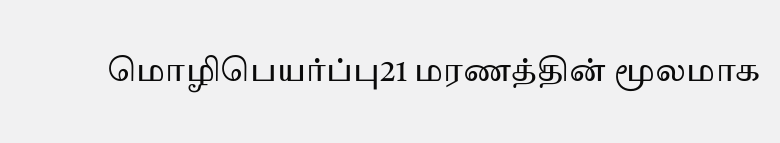மொழிபெயர்ப்பு21 மரணத்தின் மூலமாக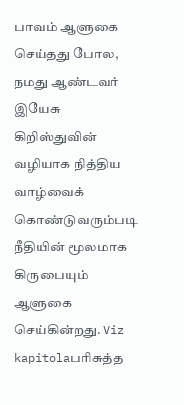பாவம் ஆளுகை செய்தது போல, நமது ஆண்டவர் இயேசு கிறிஸ்துவின் வழியாக நித்திய வாழ்வைக் கொண்டுவரும்படி நீதியின் மூலமாக கிருபையும் ஆளுகை செய்கின்றது. Viz kapitolaபரிசுத்த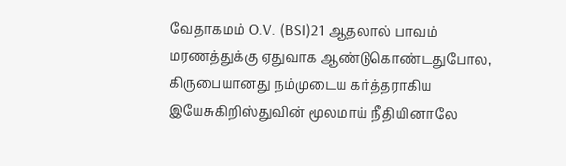வேதாகமம் O.V. (BSI)21 ஆதலால் பாவம் மரணத்துக்கு ஏதுவாக ஆண்டுகொண்டதுபோல, கிருபையானது நம்முடைய கர்த்தராகிய இயேசுகிறிஸ்துவின் மூலமாய் நீதியினாலே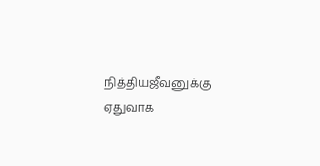நித்தியஜீவனுக்கு ஏதுவாக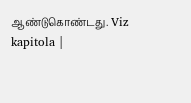ஆண்டுகொண்டது. Viz kapitola |